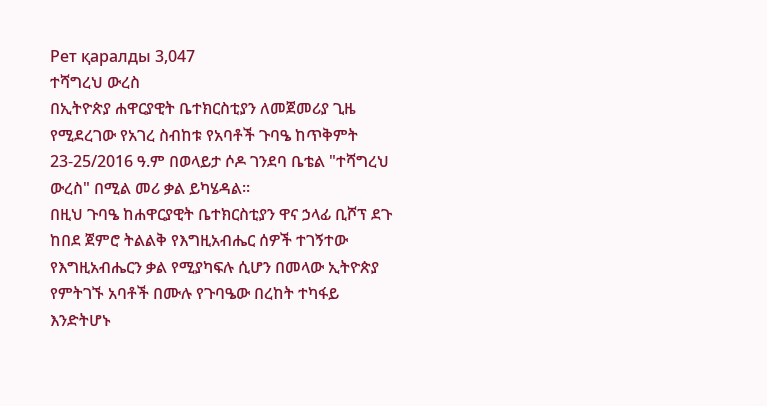Рет қаралды 3,047
ተሻግረህ ውረስ
በኢትዮጵያ ሐዋርያዊት ቤተክርስቲያን ለመጀመሪያ ጊዜ የሚደረገው የአገረ ስብከቱ የአባቶች ጉባዔ ከጥቅምት 23-25/2016 ዓ.ም በወላይታ ሶዶ ገንደባ ቤቴል "ተሻግረህ ውረስ" በሚል መሪ ቃል ይካሄዳል።
በዚህ ጉባዔ ከሐዋርያዊት ቤተክርስቲያን ዋና ኃላፊ ቢሾፕ ደጉ ከበደ ጀምሮ ትልልቅ የእግዚአብሔር ሰዎች ተገኝተው የእግዚአብሔርን ቃል የሚያካፍሉ ሲሆን በመላው ኢትዮጵያ የምትገኙ አባቶች በሙሉ የጉባዔው በረከት ተካፋይ እንድትሆኑ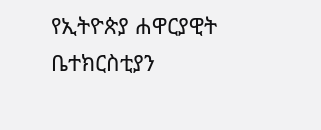የኢትዮጵያ ሐዋርያዊት ቤተክርስቲያን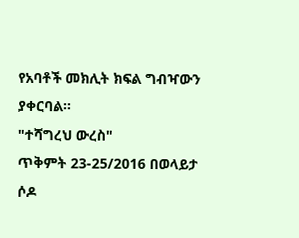የአባቶች መክሊት ክፍል ግብዣውን ያቀርባል።
"ተሻግረህ ውረስ"
ጥቅምት 23-25/2016 በወላይታ ሶዶ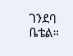ገንደባ ቤቴል።